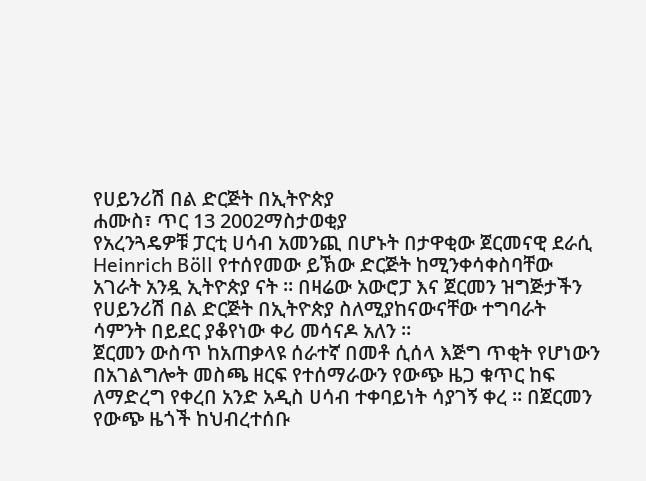የሀይንሪሽ በል ድርጅት በኢትዮጵያ
ሐሙስ፣ ጥር 13 2002ማስታወቂያ
የአረንጓዴዎቹ ፓርቲ ሀሳብ አመንጪ በሆኑት በታዋቂው ጀርመናዊ ደራሲ Heinrich Böll የተሰየመው ይኽው ድርጅት ከሚንቀሳቀስባቸው አገራት አንዷ ኢትዮጵያ ናት ። በዛሬው አውሮፓ እና ጀርመን ዝግጅታችን የሀይንሪሽ በል ድርጅት በኢትዮጵያ ስለሚያከናውናቸው ተግባራት ሳምንት በይደር ያቆየነው ቀሪ መሳናዶ አለን ።
ጀርመን ውስጥ ከአጠቃላዩ ሰራተኛ በመቶ ሲሰላ እጅግ ጥቂት የሆነውን በአገልግሎት መስጫ ዘርፍ የተሰማራውን የውጭ ዜጋ ቁጥር ከፍ ለማድረግ የቀረበ አንድ አዲስ ሀሳብ ተቀባይነት ሳያገኝ ቀረ ። በጀርመን የውጭ ዜጎች ከህብረተሰቡ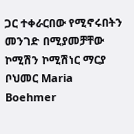ጋር ተቀራርበው የሚኖሩበትን መንገድ በሚያመቻቸው ኮሚሽን ኮሚሽነር ማርያ ቦህመር Maria Boehmer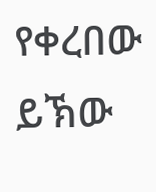የቀረበው ይኽው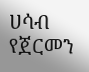ሀሳብ የጀርመን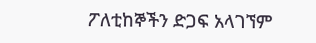ፖለቲከኞችን ድጋፍ አላገኘም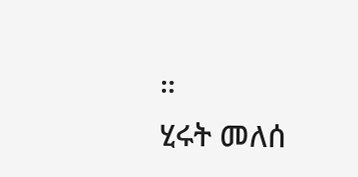።
ሂሩት መለሰ